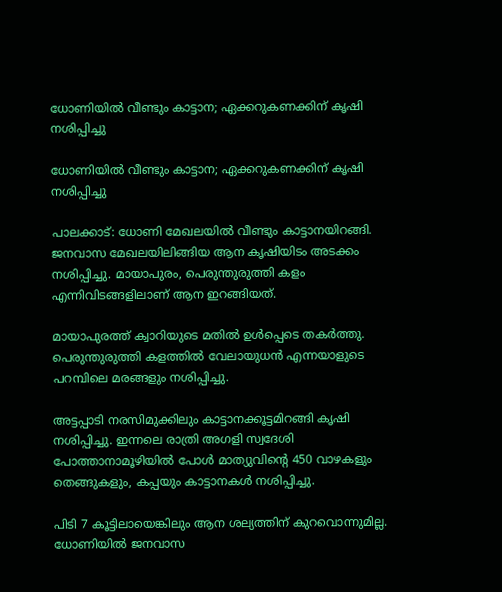ധോണിയില്‍ വീണ്ടും കാട്ടാന; ഏക്കറുകണക്കിന് കൃഷി നശിപ്പിച്ചു

ധോണിയില്‍ വീണ്ടും കാട്ടാന; ഏക്കറുകണക്കിന് കൃഷി നശിപ്പിച്ചു

പാലക്കാട്: ധോണി മേഖലയില്‍ വീണ്ടും കാട്ടാനയിറങ്ങി. ജനവാസ മേഖലയിലിങ്ങിയ ആന കൃഷിയിടം അടക്കം നശിപ്പിച്ചു. മായാപുരം, പെരുന്തുരുത്തി കളം എന്നിവിടങ്ങളിലാണ് ആന ഇറങ്ങിയത്.

മായാപുരത്ത് ക്വാറിയുടെ മതില്‍ ഉള്‍പ്പെടെ തകര്‍ത്തു. പെരുന്തുരുത്തി കളത്തില്‍ വേലായുധന്‍ എന്നയാളുടെ പറമ്പിലെ മരങ്ങളും നശിപ്പിച്ചു.

അട്ടപ്പാടി നരസിമുക്കിലും കാട്ടാനക്കൂട്ടമിറങ്ങി കൃഷി നശിപ്പിച്ചു. ഇന്നലെ രാത്രി അഗളി സ്വദേശി പോത്താനാമൂഴിയില്‍ പോള്‍ മാത്യുവിന്റെ 450 വാഴകളും തെങ്ങുകളും, കപ്പയും കാട്ടാനകള്‍ നശിപ്പിച്ചു.

പിടി 7 കൂട്ടിലായെങ്കിലും ആന ശല്യത്തിന് കുറവൊന്നുമില്ല. ധോണിയില്‍ ജനവാസ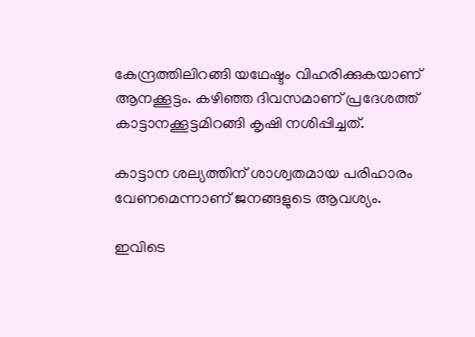കേന്ദ്രത്തിലിറങ്ങി യഥേഷ്ടം വിഹരിക്കുകയാണ് ആനക്കൂട്ടം. കഴിഞ്ഞ ദിവസമാണ് പ്രദേശത്ത് കാട്ടാനക്കൂട്ടമിറങ്ങി കൃഷി നശിപ്പിച്ചത്.

കാട്ടാന ശല്യത്തിന് ശാശ്വതമായ പരിഹാരം വേണമെന്നാണ് ജനങ്ങളുടെ ആവശ്യം.

ഇവിടെ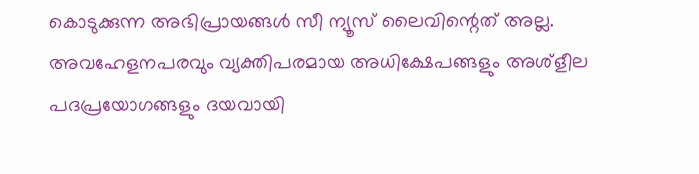കൊടുക്കുന്ന അഭിപ്രായങ്ങള്‍ സീ ന്യൂസ് ലൈവിന്റെത് അല്ല. അവഹേളനപരവും വ്യക്തിപരമായ അധിക്ഷേപങ്ങളും അശ്‌ളീല പദപ്രയോഗങ്ങളും ദയവായി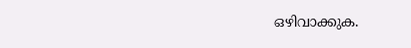ഒഴിവാക്കുക.